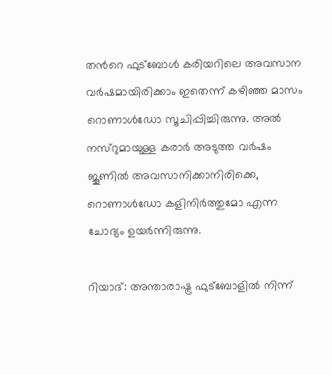തന്‍റെ ഫുട്ബോൾ കരിയറിലെ അവസാന വർഷമായിരിക്കാം ഇതെന്ന് കഴിഞ്ഞ മാസം റൊണാൾഡോ സൂചിപ്പിച്ചിരുന്നു. അൽ നസ്റുമായുള്ള കരാർ അടുത്ത വർഷം ജൂണിൽ അവസാനിക്കാനിരിക്കെ, റൊണാള്‍ഡോ കളിനിർത്തുമോ എന്ന ചോദ്യം ഉയർന്നിരുന്നു.

റിയാദ്: അന്താരാഷ്ട്ര ഫുട്ബോളിൽ നിന്ന്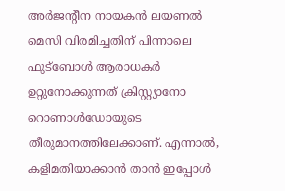അര്‍ജന്‍റീന നായകന്‍ ലയണൽ മെസി വിരമിച്ചതിന് പിന്നാലെ ഫുട്ബോൾ ആരാധകർ ഉറ്റുനോക്കുന്നത് ക്രിസ്റ്റ്യാനോ റൊണാൾഡോയുടെ തീരുമാനത്തിലേക്കാണ്. എന്നാൽ, കളിമതിയാക്കാൻ താൻ ഇപ്പോൾ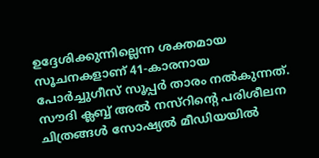ഉദ്ദേശിക്കുന്നില്ലെന്ന ശക്തമായ സൂചനകളാണ് 41-കാരനായ പോർച്ചുഗീസ് സൂപ്പർ താരം നൽകുന്നത്. സൗദി ക്ലബ്ബ് അൽ നസ്റിന്‍റെ പരിശീലന ചിത്രങ്ങൾ സോഷ്യൽ മീഡിയയിൽ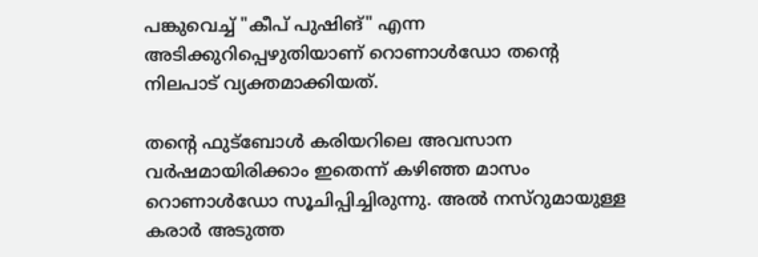പങ്കുവെച്ച് "കീപ് പുഷിങ്" എന്ന അടിക്കുറിപ്പെഴുതിയാണ് റൊണാൾഡോ തന്‍റെ നിലപാട് വ്യക്തമാക്കിയത്.

തന്‍റെ ഫുട്ബോൾ കരിയറിലെ അവസാന വർഷമായിരിക്കാം ഇതെന്ന് കഴിഞ്ഞ മാസം റൊണാൾഡോ സൂചിപ്പിച്ചിരുന്നു. അൽ നസ്റുമായുള്ള കരാർ അടുത്ത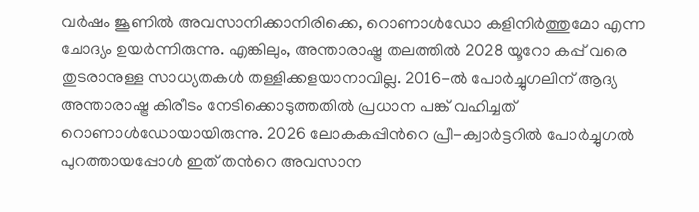വർഷം ജൂണിൽ അവസാനിക്കാനിരിക്കെ, റൊണാള്‍ഡോ കളിനിർത്തുമോ എന്ന ചോദ്യം ഉയർന്നിരുന്നു. എങ്കിലും, അന്താരാഷ്ട്ര തലത്തിൽ 2028 യൂറോ കപ്പ് വരെ തുടരാനുള്ള സാധ്യതകൾ തള്ളിക്കളയാനാവില്ല. 2016-ൽ പോർച്ചുഗലിന് ആദ്യ അന്താരാഷ്ട്ര കിരീടം നേടിക്കൊടുത്തതിൽ പ്രധാന പങ്ക് വഹിച്ചത് റൊണാൾഡോയായിരുന്നു. 2026 ലോകകപ്പിന്‍റെ പ്രീ-ക്വാർട്ടറിൽ പോർച്ചുഗൽ പുറത്തായപ്പോൾ ഇത് തന്‍റെ അവസാന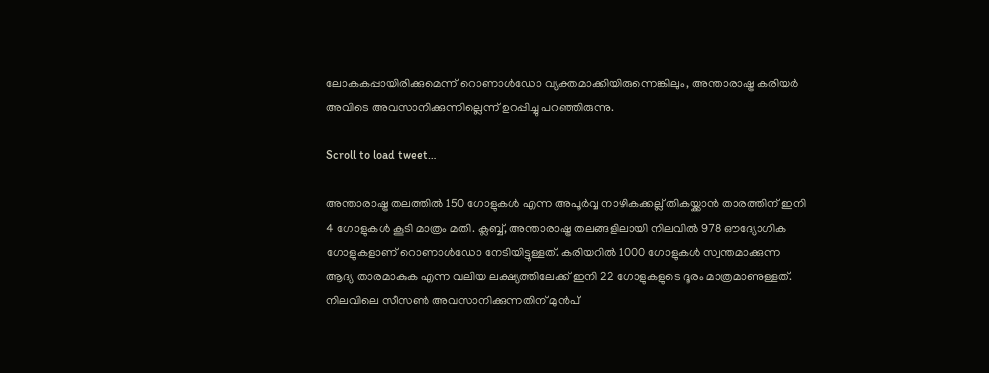ലോകകപ്പായിരിക്കുമെന്ന് റൊണാള്‍ഡോ വ്യക്തമാക്കിയിരുന്നെങ്കിലും, അന്താരാഷ്ട്ര കരിയർ അവിടെ അവസാനിക്കുന്നില്ലെന്ന് ഉറപ്പിച്ചു പറഞ്ഞിരുന്നു.

Scroll to load tweet…

അന്താരാഷ്ട്ര തലത്തിൽ 150 ഗോളുകൾ എന്ന അപൂർവ്വ നാഴികക്കല്ല് തികയ്ക്കാൻ താരത്തിന് ഇനി 4 ഗോളുകൾ കൂടി മാത്രം മതി. ക്ലബ്ബ്, അന്താരാഷ്ട്ര തലങ്ങളിലായി നിലവിൽ 978 ഔദ്യോഗിക ഗോളുകളാണ് റൊണാൾഡോ നേടിയിട്ടുള്ളത്. കരിയറിൽ 1000 ഗോളുകൾ സ്വന്തമാക്കുന്ന ആദ്യ താരമാകുക എന്ന വലിയ ലക്ഷ്യത്തിലേക്ക് ഇനി 22 ഗോളുകളുടെ ദൂരം മാത്രമാണുള്ളത്. നിലവിലെ സീസൺ അവസാനിക്കുന്നതിന് മുൻപ്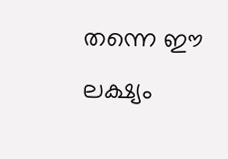തന്നെ ഈ ലക്ഷ്യം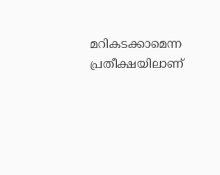മറികടക്കാമെന്ന പ്രതീക്ഷയിലാണ്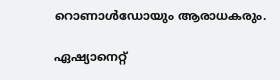റൊണാൾഡോയും ആരാധകരും.

ഏഷ്യാനെറ്റ്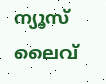ന്യൂസ് ലൈവ്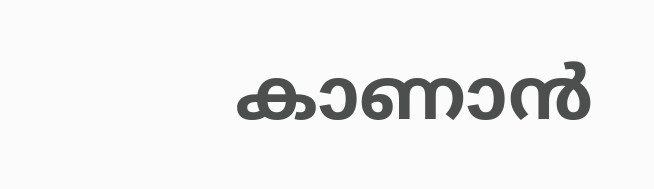കാണാന്‍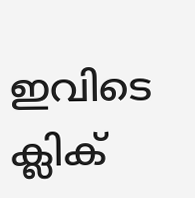ഇവിടെ ക്ലിക്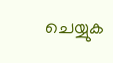ചെയ്യുക